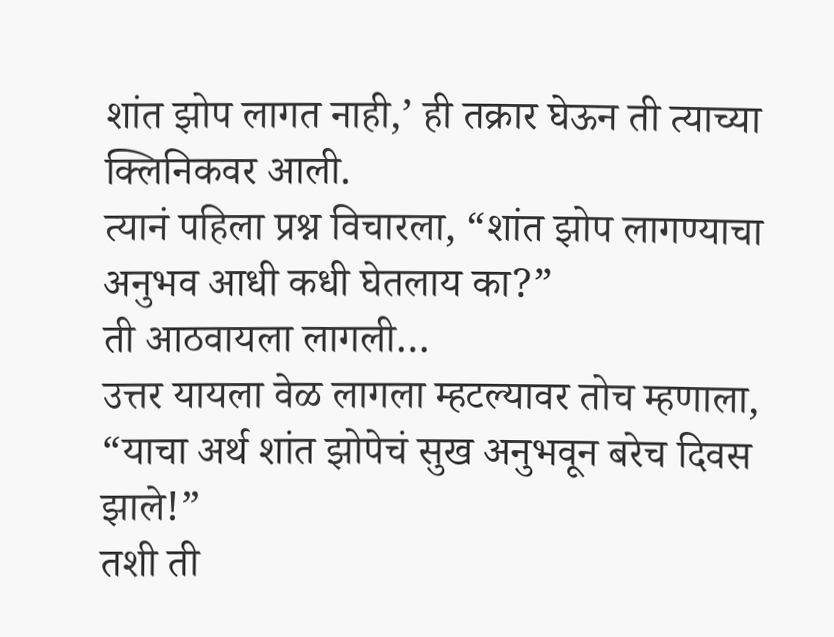शांत झोप लागत नाही,’ ही तक्रार घेऊन ती त्याच्या क्लिनिकवर आली.
त्यानं पहिला प्रश्न विचारला, “शांत झोप लागण्याचा अनुभव आधी कधी घेतलाय का?”
ती आठवायला लागली…
उत्तर यायला वेळ लागला म्हटल्यावर तोच म्हणाला, “याचा अर्थ शांत झोपेचं सुख अनुभवून बरेच दिवस झाले!”
तशी ती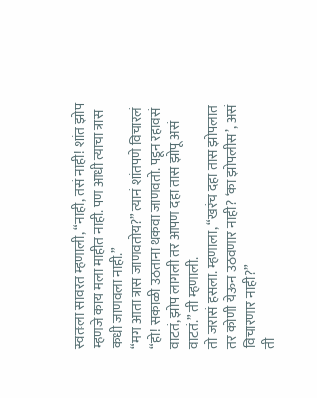स्वतःला सावरत म्हणाली, “नाही, तसं नाही! शांत झोप म्हणजे काय मला माहीत नाही. पण आधी त्याचा त्रास कधी जाणवला नाही.”
“मग आता त्रास जाणवतोय?” त्यानं शांतपणे विचारलं
“हो! सकाळी उठताना थकवा जाणवतो. पडून रहावसं वाटतं, झोप लागली तर आपण दहा तास झोपू असं वाटतं.” ती म्हणाली.
तो जरासं हसला. म्हणाला, “खरंच दहा तास झोपलात तर कोणी येऊन उठवणार नाही? ‘का झोपलीस’, असं विचारणार नाही?”
ती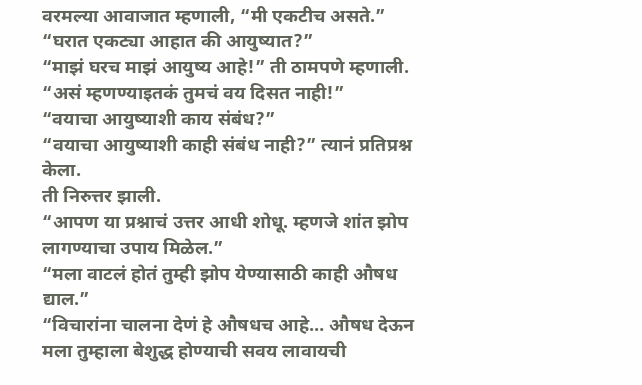वरमल्या आवाजात म्हणाली, “मी एकटीच असते.”
“घरात एकट्या आहात की आयुष्यात?”
“माझं घरच माझं आयुष्य आहे!” ती ठामपणे म्हणाली.
“असं म्हणण्याइतकं तुमचं वय दिसत नाही!”
“वयाचा आयुष्याशी काय संबंध?”
“वयाचा आयुष्याशी काही संबंध नाही?” त्यानं प्रतिप्रश्न केला.
ती निरुत्तर झाली.
“आपण या प्रश्नाचं उत्तर आधी शोधू. म्हणजे शांत झोप लागण्याचा उपाय मिळेल.”
“मला वाटलं होतं तुम्ही झोप येण्यासाठी काही औषध द्याल.”
“विचारांना चालना देणं हे औषधच आहे… औषध देऊन मला तुम्हाला बेशुद्ध होण्याची सवय लावायची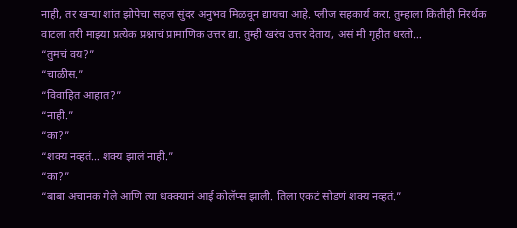नाही, तर खऱ्या शांत झोपेचा सहज सुंदर अनुभव मिळवून द्यायचा आहे. प्लीज सहकार्य करा. तुम्हाला कितीही निरर्थक वाटला तरी माझ्या प्रत्येक प्रश्नाचं प्रामाणिक उत्तर द्या. तुम्ही खरंच उत्तर देताय, असं मी गृहीत धरतो…
“तुमचं वय?”
“चाळीस.”
“विवाहित आहात?”
“नाही.”
“का?”
“शक्य नव्हतं… शक्य झालं नाही.”
“का?”
“बाबा अचानक गेले आणि त्या धक्क्यानं आई कोलॅप्स झाली. तिला एकटं सोडणं शक्य नव्हतं.”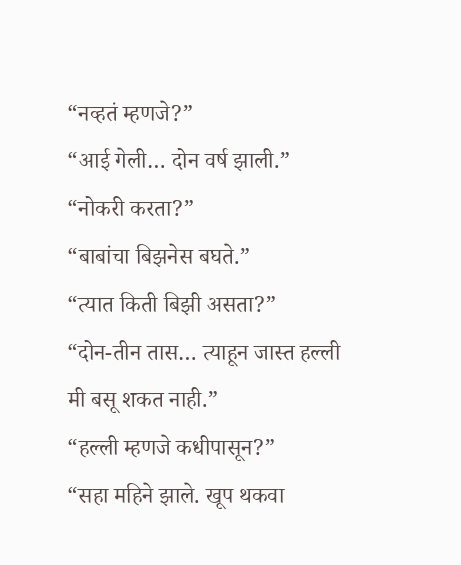“नव्हतं म्हणजे?”
“आई गेली… दोन वर्ष झाली.”
“नोकरी करता?”
“बाबांचा बिझनेस बघते.”
“त्यात किती बिझी असता?”
“दोन-तीन तास… त्याहून जास्त हल्ली मी बसू शकत नाही.”
“हल्ली म्हणजे कधीपासून?”
“सहा महिने झाले. खूप थकवा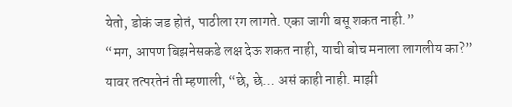येतो, डोकं जड होतं, पाठीला रग लागते. एका जागी बसू शकत नाही.”
“मग, आपण बिझनेसकडे लक्ष देऊ शकत नाही, याची बोच मनाला लागलीय का?”
यावर तत्परतेनं ती म्हणाली, “छे, छे… असं काही नाही. माझी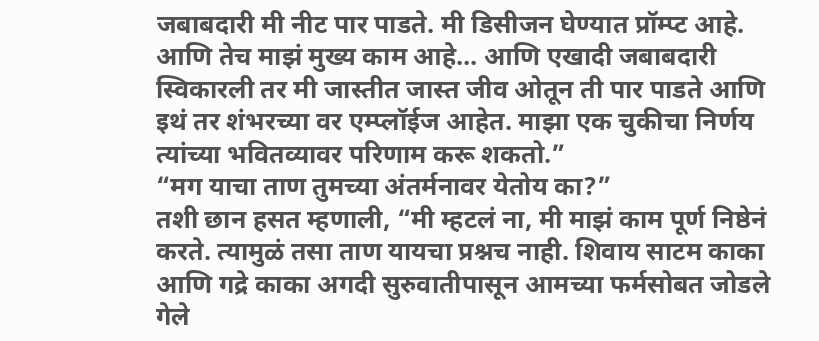जबाबदारी मी नीट पार पाडते. मी डिसीजन घेण्यात प्रॉम्प्ट आहे. आणि तेच माझं मुख्य काम आहे… आणि एखादी जबाबदारी स्विकारली तर मी जास्तीत जास्त जीव ओतून ती पार पाडते आणि इथं तर शंभरच्या वर एम्प्लॉईज आहेत. माझा एक चुकीचा निर्णय त्यांच्या भवितव्यावर परिणाम करू शकतो.”
“मग याचा ताण तुमच्या अंतर्मनावर येतोय का?”
तशी छान हसत म्हणाली, “मी म्हटलं ना, मी माझं काम पूर्ण निष्ठेनं करते. त्यामुळं तसा ताण यायचा प्रश्नच नाही. शिवाय साटम काका आणि गद्रे काका अगदी सुरुवातीपासून आमच्या फर्मसोबत जोडले गेले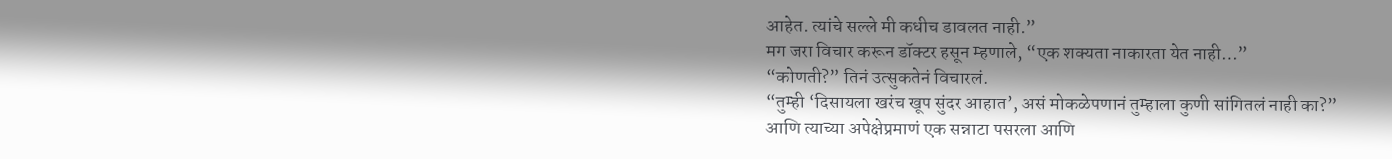आहेत. त्यांचे सल्ले मी कधीच डावलत नाही.”
मग जरा विचार करून डॉक्टर हसून म्हणाले, “एक शक्यता नाकारता येत नाही…”
“कोणती?” तिनं उत्सुकतेनं विचारलं.
“तुम्ही ‘दिसायला खरंच खूप सुंदर आहात’, असं मोकळेपणानं तुम्हाला कुणी सांगितलं नाही का?”
आणि त्याच्या अपेक्षेप्रमाणं एक सन्नाटा पसरला आणि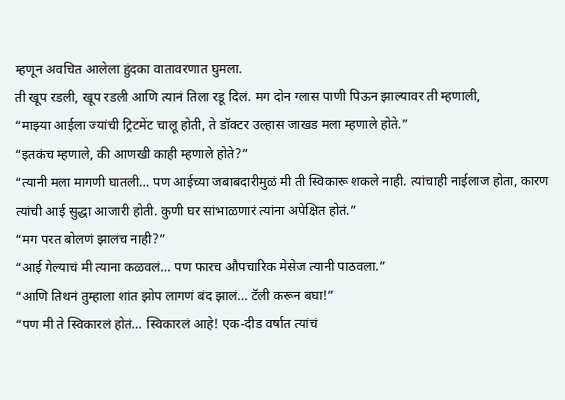म्हणून अवचित आलेला हुंदका वातावरणात घुमला.
ती खूप रडली, खूप रडली आणि त्यानं तिला रडू दिलं. मग दोन ग्लास पाणी पिऊन झाल्यावर ती म्हणाली,
“माझ्या आईला ज्यांची ट्रिटमेंट चालू होती, ते डॉक्टर उल्हास जाखड मला म्हणाले होते.”
“इतकंच म्हणाले, की आणखी काही म्हणाले होते?”
“त्यानी मला मागणी घातली… पण आईच्या जबाबदारीमुळं मी ती स्विकारू शकले नाही. त्यांचाही नाईलाज होता, कारण त्यांची आई सुद्धा आजारी होती. कुणी घर सांभाळणारं त्यांना अपेक्षित होतं.”
“मग परत बोलणं झालंच नाही?”
“आई गेल्याचं मी त्याना कळवलं… पण फारच औपचारिक मेसेज त्यानी पाठवला.”
“आणि तिथनं तुम्हाला शांत झोप लागणं बंद झालं… टॅली करून बघा!”
“पण मी ते स्विकारलं होतं… स्विकारलं आहे! एक-दीड वर्षात त्यांचं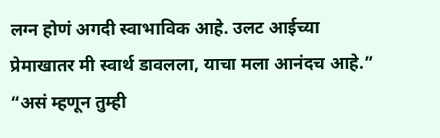लग्न होणं अगदी स्वाभाविक आहे. उलट आईच्या प्रेमाखातर मी स्वार्थ डावलला, याचा मला आनंदच आहे.”
“असं म्हणून तुम्ही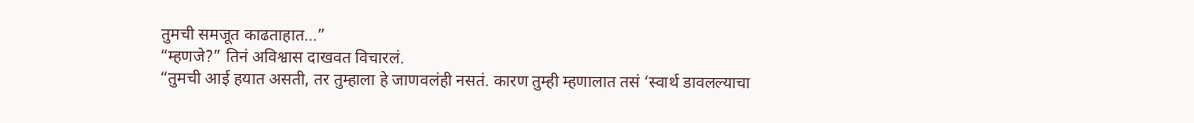तुमची समजूत काढताहात…”
“म्हणजे?” तिनं अविश्वास दाखवत विचारलं.
“तुमची आई हयात असती, तर तुम्हाला हे जाणवलंही नसतं. कारण तुम्ही म्हणालात तसं ‘स्वार्थ डावलल्याचा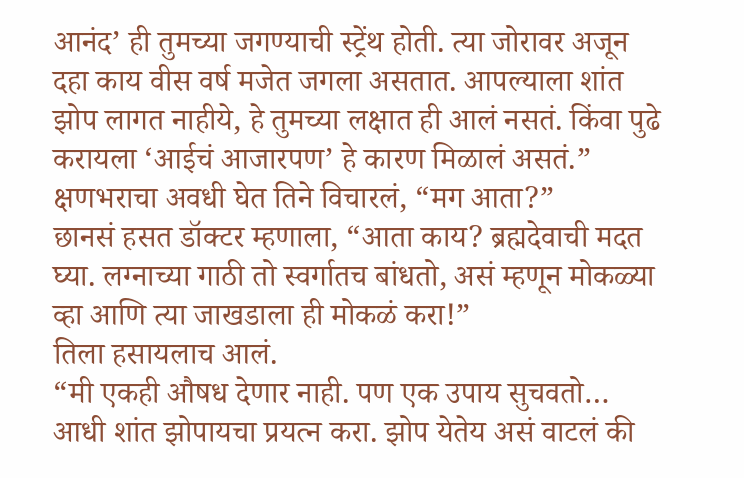आनंद’ ही तुमच्या जगण्याची स्ट्रेंथ होती. त्या जोरावर अजून दहा काय वीस वर्ष मजेत जगला असतात. आपल्याला शांत झोप लागत नाहीये, हे तुमच्या लक्षात ही आलं नसतं. किंवा पुढे करायला ‘आईचं आजारपण’ हे कारण मिळालं असतं.”
क्षणभराचा अवधी घेत तिने विचारलं, “मग आता?”
छानसं हसत डॉक्टर म्हणाला, “आता काय? ब्रह्मदेवाची मदत घ्या. लग्नाच्या गाठी तो स्वर्गातच बांधतो, असं म्हणून मोकळ्या व्हा आणि त्या जाखडाला ही मोकळं करा!”
तिला हसायलाच आलं.
“मी एकही औषध देणार नाही. पण एक उपाय सुचवतो… आधी शांत झोपायचा प्रयत्न करा. झोप येतेय असं वाटलं की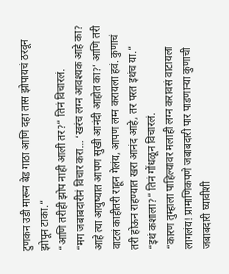टुणकन उडी मारून बेड गाठा आणि दहा तास झोपायचं ठरवून झोपून टाका.”
“आणि तरीही झोप नाही आली तर?” तिनं विचारलं.
“मग जबाबदारीनं विचार करा… ‘खरंच लग्न आवश्यक आहे का? आहे त्या आयुष्यात आपण सुखी आनंदी आहोत का?’ आणि तरी वाटलं काहीतरी राहून गेलंय, आपण लग्न करायला हवं. कुणाचं तरी होऊन राहण्यात खरा आनंद आहे, तर परत इथंच या.”
“इथं कशाला?” तिनं गोंधळून विचारलं.
“कारण तुम्हाला पाहिल्यावर मलाही लग्न करावसं वाटायला लागलंय! प्रामाणिकपणे जबाबदारी पार पाडणाऱ्या कुणाची जबाबदारी घ्यावीशी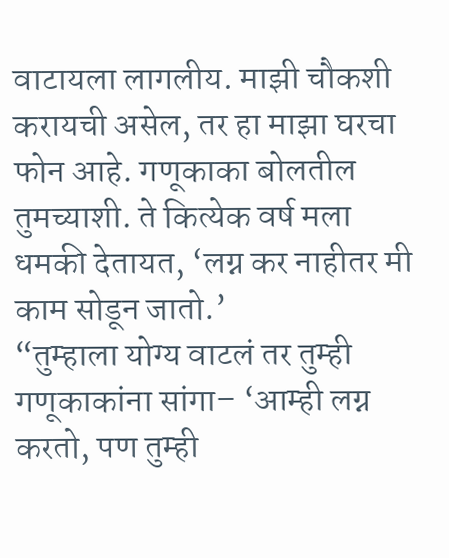वाटायला लागलीय. माझी चौकशी करायची असेल, तर हा माझा घरचा फोन आहे. गणूकाका बोलतील तुमच्याशी. ते कित्येक वर्ष मला धमकी देतायत, ‘लग्न कर नाहीतर मी काम सोडून जातो.’
“तुम्हाला योग्य वाटलं तर तुम्ही गणूकाकांना सांगा– ‘आम्ही लग्न करतो, पण तुम्ही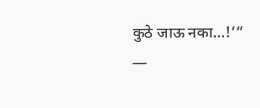कुठे जाऊ नका…!’”
—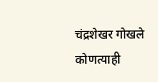चंद्रशेखर गोखले
कोणत्याही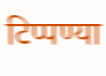टिप्पण्या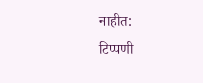नाहीत:
टिप्पणी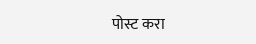पोस्ट करा